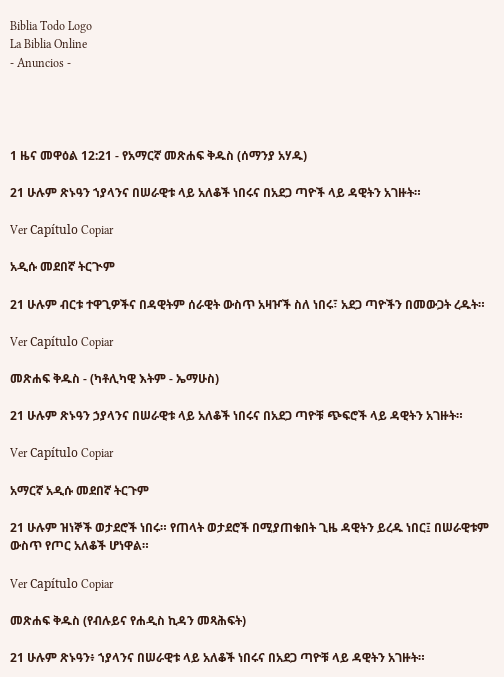Biblia Todo Logo
La Biblia Online
- Anuncios -




1 ዜና መዋዕል 12:21 - የአማርኛ መጽሐፍ ቅዱስ (ሰማንያ አሃዱ)

21 ሁሉም ጽኑዓን ኀያላንና በሠራዊቱ ላይ አለቆች ነበሩና በአደጋ ጣዮች ላይ ዳዊትን አገዙት።

Ver Capítulo Copiar

አዲሱ መደበኛ ትርጒም

21 ሁሉም ብርቱ ተዋጊዎችና በዳዊትም ሰራዊት ውስጥ አዛዦች ስለ ነበሩ፣ አደጋ ጣዮችን በመውጋት ረዱት።

Ver Capítulo Copiar

መጽሐፍ ቅዱስ - (ካቶሊካዊ እትም - ኤማሁስ)

21 ሁሉም ጽኑዓን ኃያላንና በሠራዊቱ ላይ አለቆች ነበሩና በአደጋ ጣዮቹ ጭፍሮች ላይ ዳዊትን አገዙት።

Ver Capítulo Copiar

አማርኛ አዲሱ መደበኛ ትርጉም

21 ሁሉም ዝነኞች ወታደሮች ነበሩ። የጠላት ወታደሮች በሚያጠቁበት ጊዜ ዳዊትን ይረዱ ነበር፤ በሠራዊቱም ውስጥ የጦር አለቆች ሆነዋል።

Ver Capítulo Copiar

መጽሐፍ ቅዱስ (የብሉይና የሐዲስ ኪዳን መጻሕፍት)

21 ሁሉም ጽኑዓን፥ ኀያላንና በሠራዊቱ ላይ አለቆች ነበሩና በአደጋ ጣዮቹ ላይ ዳዊትን አገዙት።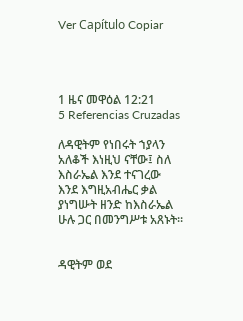Ver Capítulo Copiar




1 ዜና መዋዕል 12:21
5 Referencias Cruzadas

ለዳዊትም የነበሩት ኀያላን አለቆች እነዚህ ናቸው፤ ስለ እስራኤል እንደ ተናገረው እንደ እግዚአብሔር ቃል ያነግሡት ዘንድ ከእስራኤል ሁሉ ጋር በመንግሥቱ አጸኑት።


ዳዊትም ወደ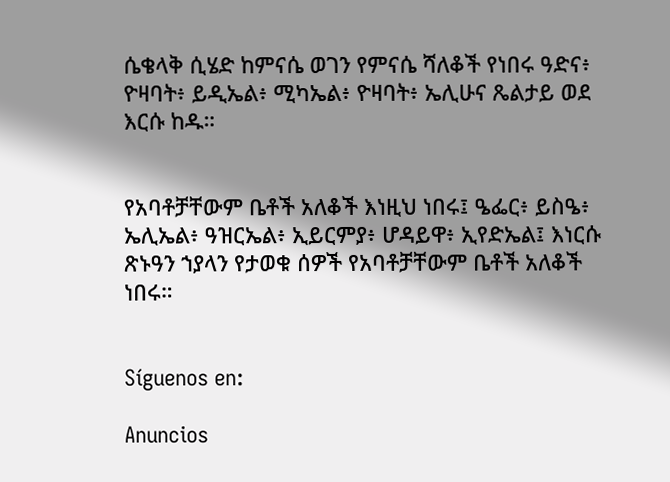ሴቄላቅ ሲሄድ ከምናሴ ወገን የምናሴ ሻለቆች የነበሩ ዓድና፥ ዮዛባት፥ ይዲኤል፥ ሚካኤል፥ ዮዛባት፥ ኤሊሁና ጼልታይ ወደ እርሱ ከዱ።


የአባቶቻቸውም ቤቶች አለቆች እነዚህ ነበሩ፤ ዔፌር፥ ይስዔ፥ ኤሊኤል፥ ዓዝርኤል፥ ኢይርምያ፥ ሆዳይዋ፥ ኢየድኤል፤ እነርሱ ጽኑዓን ኀያላን የታወቁ ሰዎች የአባቶቻቸውም ቤቶች አለቆች ነበሩ።


Síguenos en:

Anuncios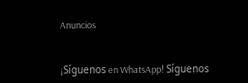Anuncios


¡Síguenos en WhatsApp! Síguenos